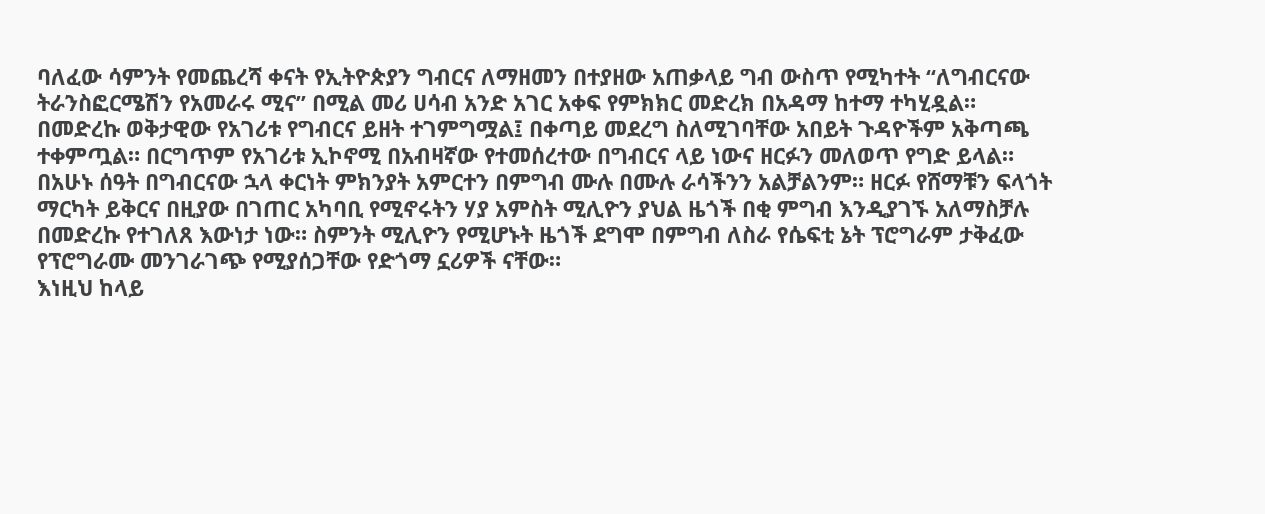ባለፈው ሳምንት የመጨረሻ ቀናት የኢትዮጵያን ግብርና ለማዘመን በተያዘው አጠቃላይ ግብ ውስጥ የሚካተት “ለግብርናው ትራንስፎርሜሽን የአመራሩ ሚና” በሚል መሪ ሀሳብ አንድ አገር አቀፍ የምክክር መድረክ በአዳማ ከተማ ተካሂዷል።
በመድረኩ ወቅታዊው የአገሪቱ የግብርና ይዘት ተገምግሟል፤ በቀጣይ መደረግ ስለሚገባቸው አበይት ጉዳዮችም አቅጣጫ ተቀምጧል። በርግጥም የአገሪቱ ኢኮኖሚ በአብዛኛው የተመሰረተው በግብርና ላይ ነውና ዘርፉን መለወጥ የግድ ይላል።
በአሁኑ ሰዓት በግብርናው ኋላ ቀርነት ምክንያት አምርተን በምግብ ሙሉ በሙሉ ራሳችንን አልቻልንም። ዘርፉ የሸማቹን ፍላጎት ማርካት ይቅርና በዚያው በገጠር አካባቢ የሚኖሩትን ሃያ አምስት ሚሊዮን ያህል ዜጎች በቂ ምግብ እንዲያገኙ አለማስቻሉ በመድረኩ የተገለጸ እውነታ ነው። ስምንት ሚሊዮን የሚሆኑት ዜጎች ደግሞ በምግብ ለስራ የሴፍቲ ኔት ፕሮግራም ታቅፈው የፕሮግራሙ መንገራገጭ የሚያሰጋቸው የድጎማ ኗሪዎች ናቸው።
እነዚህ ከላይ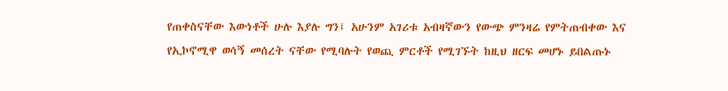የጠቀስናቸው እውነቶች ሁሉ እያሉ ግን፤ አሁንም አገሪቱ አብዛኛውን የውጭ ምንዛሬ የምትጠብቀው እና የኢኮኖሚዋ ወሳኝ መሰረት ናቸው የሚባሉት የወጪ ምርቶች የሚገኙት ከዚህ ዘርፍ መሆኑ ይበልጡኑ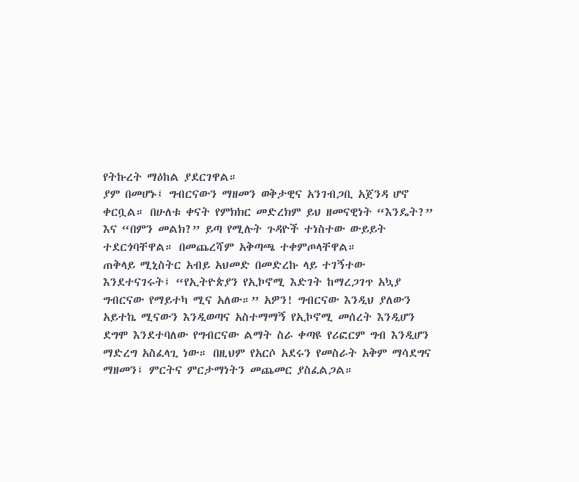የትኩረት ማዕከል ያደርገዋል።
ያም በመሆኑ፤ ግብርናውን ማዘመን ወቅታዊና አንገብጋቢ አጀንዳ ሆኖ ቀርቧል። በሁለቱ ቀናት የምክክር መድረክም ይህ ዘመናዊነት “እንዴት?” እና “በምን መልክ?” ይጣ የሚሉት ጉዳዮች ተነስተው ውይይት ተደርጎባቸዋል። በመጨረሻም አቅጣጫ ተቀምጦላቸዋል።
ጠቅላይ ሚኒስትር አብይ አህመድ በመድረኩ ላይ ተገኝተው እንደተናገሩት፤ “የኢትዮጵያን የኢኮኖሚ እድገት ከማረጋገጥ አኳያ ግብርናው የማይተካ ሚና አለው።” አዎን! ግብርናው እንዲህ ያለውን አይተኬ ሚናውን እንዲወጣና አስተማማኝ የኢኮኖሚ መሰረት እንዲሆን ደግሞ እንደተባለው የግብርናው ልማት ስራ ቀጣዩ የሪፎርም ግብ እንዲሆን ማድረግ አስፈላጊ ነው። በዚህም የአርሶ አደሩን የመስራት አቅም ማሳደግና ማዘመን፤ ምርትና ምርታማነትን መጨመር ያስፈልጋል።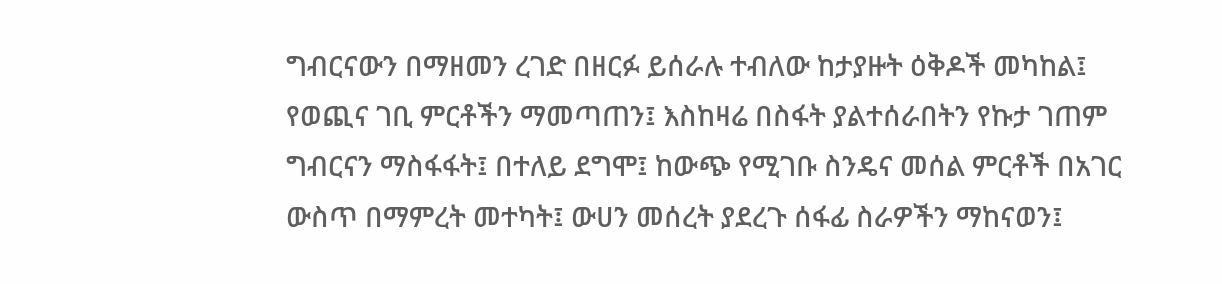ግብርናውን በማዘመን ረገድ በዘርፉ ይሰራሉ ተብለው ከታያዙት ዕቅዶች መካከል፤ የወጪና ገቢ ምርቶችን ማመጣጠን፤ እስከዛሬ በስፋት ያልተሰራበትን የኩታ ገጠም ግብርናን ማስፋፋት፤ በተለይ ደግሞ፤ ከውጭ የሚገቡ ስንዴና መሰል ምርቶች በአገር ውስጥ በማምረት መተካት፤ ውሀን መሰረት ያደረጉ ሰፋፊ ስራዎችን ማከናወን፤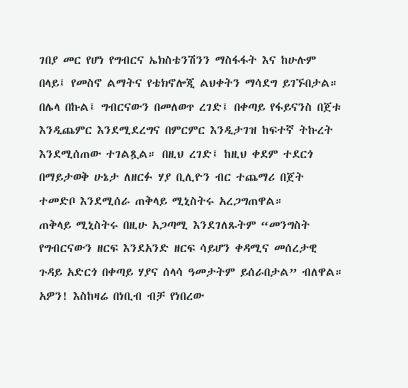ገበያ መር የሆነ የግብርና ኤክስቴንሽንን ማስፋፋት እና ከሁሉም በላይ፤ የመስኖ ልማትና የቴክኖሎጂ ልህቀትን ማሳደግ ይገኙበታል።
በሌላ በኩል፤ ግብርናውን በመለወጥ ረገድ፤ በቀጣይ የፋይናንስ በጀቱ እንዲጨምር እንደሚደረግና በምርምር እንዲታገዝ ከፍተኛ ትኩረት እንደሚሰጠው ተገልጿል። በዚህ ረገድ፤ ከዚህ ቀደም ተደርጎ በማይታወቅ ሁኔታ ለዘርፉ ሃያ ቢሊዮን ብር ተጨማሪ በጀት ተመድቦ እንደሚሰራ ጠቅላይ ሚኒስትሩ አረጋግጠዋል።
ጠቅላይ ሚኒስትሩ በዚሁ አጋጣሚ እንደገለጹትም “መንግስት የግብርናውን ዘርፍ እንደአንድ ዘርፍ ሳይሆን ቀዳሚና መሰረታዊ ጉዳይ አድርጎ በቀጣይ ሃያና ሰላሳ ዓመታትም ይሰራበታል” ብለዋል። አዎን! እስከዛሬ በነቢብ ብቻ የነበረው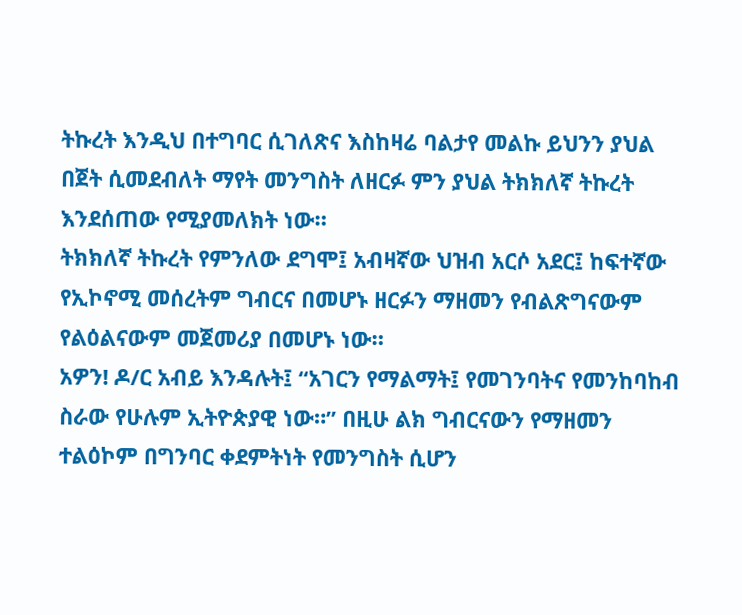ትኩረት እንዲህ በተግባር ሲገለጽና እስከዛሬ ባልታየ መልኩ ይህንን ያህል በጀት ሲመደብለት ማየት መንግስት ለዘርፉ ምን ያህል ትክክለኛ ትኩረት እንደሰጠው የሚያመለክት ነው።
ትክክለኛ ትኩረት የምንለው ደግሞ፤ አብዛኛው ህዝብ አርሶ አደር፤ ከፍተኛው የኢኮኖሚ መሰረትም ግብርና በመሆኑ ዘርፉን ማዘመን የብልጽግናውም የልዕልናውም መጀመሪያ በመሆኑ ነው።
አዎን! ዶ/ር አብይ እንዳሉት፤ “አገርን የማልማት፤ የመገንባትና የመንከባከብ ስራው የሁሉም ኢትዮጵያዊ ነው።” በዚሁ ልክ ግብርናውን የማዘመን ተልዕኮም በግንባር ቀደምትነት የመንግስት ሲሆን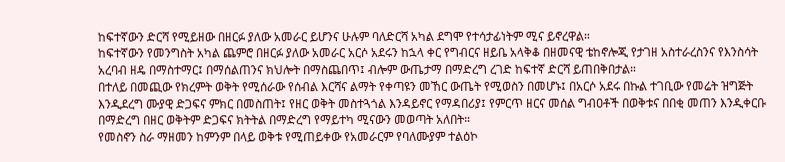ከፍተኛውን ድርሻ የሚይዘው በዘርፉ ያለው አመራር ይሆንና ሁሉም ባለድርሻ አካል ደግሞ የተሳታፊነትም ሚና ይኖረዋል።
ከፍተኛውን የመንግስት አካል ጨምሮ በዘርፉ ያለው አመራር አርሶ አደሩን ከኋላ ቀር የግብርና ዘይቤ አላቅቆ በዘመናዊ ቴከኖሎጂ የታገዘ አስተራረስንና የእንስሳት አረባብ ዘዴ በማስተማር፤ በማሰልጠንና ክህሎት በማስጨበጥ፤ ብሎም ውጤታማ በማድረግ ረገድ ከፍተኛ ድርሻ ይጠበቅበታል።
በተለይ በመጪው የክረምት ወቅት የሚሰራው የሰብል እርሻና ልማት የቀጣዩን መኸር ውጤት የሚወስን በመሆኑ፤ በአርሶ አደሩ በኩል ተገቢው የመሬት ዝግጅት እንዲደረግ ሙያዊ ድጋፍና ምክር በመስጠት፤ የዘር ወቅት መስተጓጎል እንዳይኖር የማዳበሪያ፤ የምርጥ ዘርና መሰል ግብዐቶች በወቅቱና በበቂ መጠን እንዲቀርቡ በማድረግ በዘር ወቅትም ድጋፍና ክትትል በማድረግ የማይተካ ሚናውን መወጣት አለበት።
የመስኖን ስራ ማዘመን ከምንም በላይ ወቅቱ የሚጠይቀው የአመራርም የባለሙያም ተልዕኮ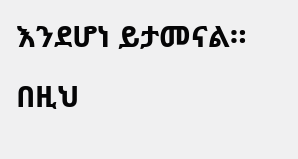እንደሆነ ይታመናል። በዚህ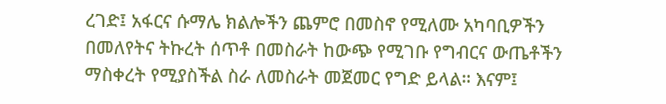ረገድ፤ አፋርና ሱማሌ ክልሎችን ጨምሮ በመስኖ የሚለሙ አካባቢዎችን በመለየትና ትኩረት ሰጥቶ በመስራት ከውጭ የሚገቡ የግብርና ውጤቶችን ማስቀረት የሚያስችል ስራ ለመስራት መጀመር የግድ ይላል። እናም፤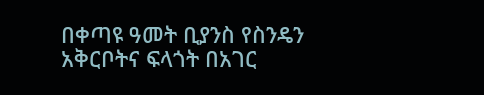በቀጣዩ ዓመት ቢያንስ የስንዴን አቅርቦትና ፍላጎት በአገር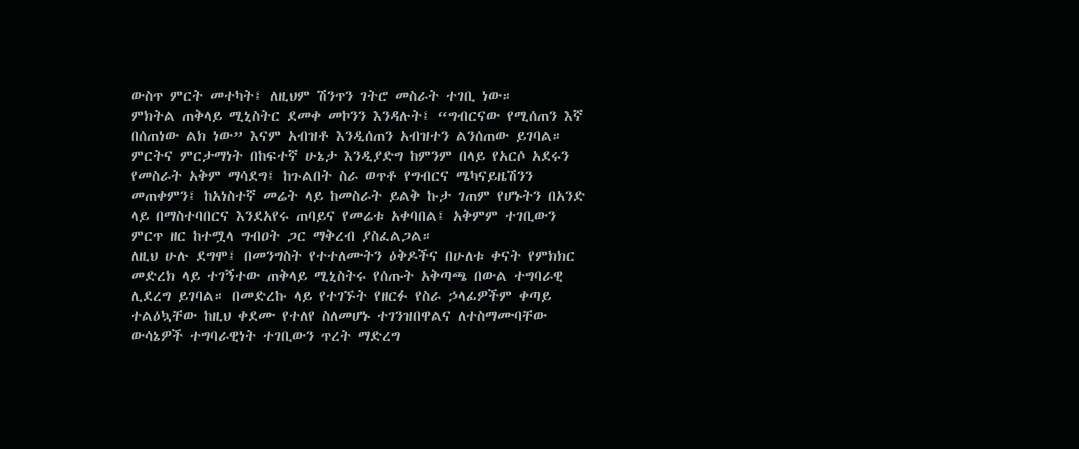ውስጥ ምርት መተካት፤ ለዚህም ሽንጥን ገትሮ መስራት ተገቢ ነው።
ምክትል ጠቅላይ ሚኒስትር ደመቀ መኮንን እንዳሉት፤ “ግብርናው የሚሰጠን እኛ በሰጠነው ልክ ነው” እናም አብዝቶ እንዲሰጠን አብዝተን ልንሰጠው ይገባል። ምርትና ምርታማነት በከፍተኛ ሁኔታ እንዲያድግ ከምንም በላይ የአርሶ አደሩን የመስራት አቅም ማሳደግ፤ ከጉልበት ስራ ወጥቶ የግብርና ሜካናይዜሽንን መጠቀምን፤ ከአነስተኛ መሬት ላይ ከመስራት ይልቅ ኩታ ገጠም የሆኑትን በአንድ ላይ በማስተባበርና እንደአየሩ ጠባይና የመሬቱ አቀባበል፤ አቅምም ተገቢውን ምርጥ ዘር ከተሟላ ግብዐት ጋር ማቅረብ ያስፈልጋል።
ለዚህ ሁሉ ደግሞ፤ በመንግስት የተተለሙትን ዕቅዶችና በሁለቱ ቀናት የምክክር መድረክ ላይ ተገኝተው ጠቅላይ ሚኒስትሩ የሰጡት አቅጣጫ በውል ተግባራዊ ሊደረግ ይገባል። በመድረኩ ላይ የተገኙት የዘርፉ የስራ ኃላፊዎችም ቀጣይ ተልዕኳቸው ከዚህ ቀደሙ የተለየ ስለመሆኑ ተገንዝበዋልና ለተስማሙባቸው ውሳኔዎች ተግባራዊነት ተገቢውን ጥረት ማድረግ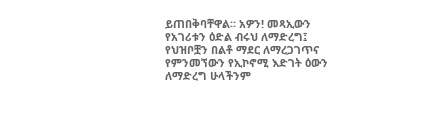ይጠበቅባቸዋል። አዎን! መጻኢውን የአገሪቱን ዕድል ብሩህ ለማድረግ፤ የህዝቦቿን በልቶ ማደር ለማረጋገጥና የምንመኘውን የኢኮኖሚ እድገት ዕውን ለማድረግ ሁላችንም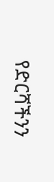የድርሻችንን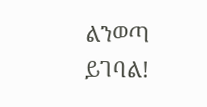ልንወጣ ይገባል!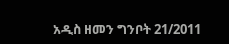አዲስ ዘመን ግንቦት 21/2011